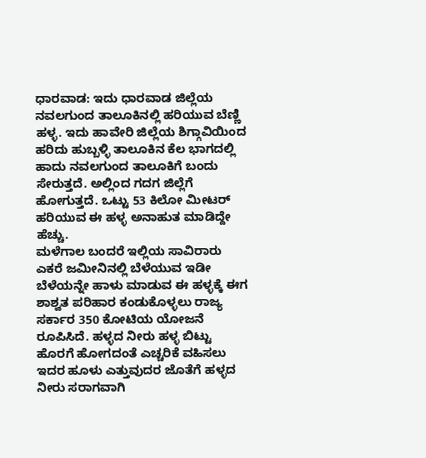ಧಾರವಾಡ: ಇದು ಧಾರವಾಡ ಜಿಲ್ಲೆಯ ನವಲಗುಂದ ತಾಲೂಕಿನಲ್ಲಿ ಹರಿಯುವ ಬೆಣ್ಣಿ ಹಳ್ಳ. ಇದು ಹಾವೇರಿ ಜಿಲ್ಲೆಯ ಶಿಗ್ಗಾವಿಯಿಂದ ಹರಿದು ಹುಬ್ಬಳ್ಳಿ ತಾಲೂಕಿನ ಕೆಲ ಭಾಗದಲ್ಲಿ ಹಾದು ನವಲಗುಂದ ತಾಲೂಕಿಗೆ ಬಂದು ಸೇರುತ್ತದೆ. ಅಲ್ಲಿಂದ ಗದಗ ಜಿಲ್ಲೆಗೆ ಹೋಗುತ್ತದೆ. ಒಟ್ಟು 53 ಕಿಲೋ ಮೀಟರ್ ಹರಿಯುವ ಈ ಹಳ್ಳ ಅನಾಹುತ ಮಾಡಿದ್ದೇ ಹೆಚ್ಚು.
ಮಳೆಗಾಲ ಬಂದರೆ ಇಲ್ಲಿಯ ಸಾವಿರಾರು ಎಕರೆ ಜಮೀನಿನಲ್ಲಿ ಬೆಳೆಯುವ ಇಡೀ ಬೆಳೆಯನ್ನೇ ಹಾಳು ಮಾಡುವ ಈ ಹಳ್ಳಕ್ಕೆ ಈಗ ಶಾಶ್ವತ ಪರಿಹಾರ ಕಂಡುಕೊಳ್ಳಲು ರಾಜ್ಯ ಸರ್ಕಾರ 350 ಕೋಟಿಯ ಯೋಜನೆ ರೂಪಿಸಿದೆ. ಹಳ್ಳದ ನೀರು ಹಳ್ಳ ಬಿಟ್ಟು ಹೊರಗೆ ಹೋಗದಂತೆ ಎಚ್ಚರಿಕೆ ವಹಿಸಲು ಇದರ ಹೂಳು ಎತ್ತುವುದರ ಜೊತೆಗೆ ಹಳ್ಳದ ನೀರು ಸರಾಗವಾಗಿ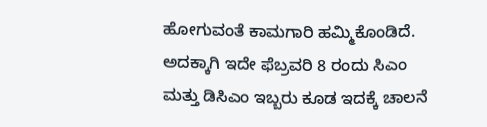ಹೋಗುವಂತೆ ಕಾಮಗಾರಿ ಹಮ್ಮಿಕೊಂಡಿದೆ. ಅದಕ್ಕಾಗಿ ಇದೇ ಫೆಬ್ರವರಿ 8 ರಂದು ಸಿಎಂ ಮತ್ತು ಡಿಸಿಎಂ ಇಬ್ಬರು ಕೂಡ ಇದಕ್ಕೆ ಚಾಲನೆ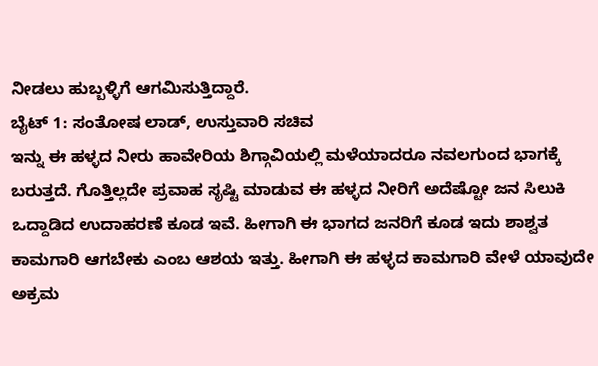ನೀಡಲು ಹುಬ್ಬಳ್ಳಿಗೆ ಆಗಮಿಸುತ್ತಿದ್ದಾರೆ.
ಬೈಟ್ 1: ಸಂತೋಷ ಲಾಡ್, ಉಸ್ತುವಾರಿ ಸಚಿವ
ಇನ್ನು ಈ ಹಳ್ಳದ ನೀರು ಹಾವೇರಿಯ ಶಿಗ್ಗಾವಿಯಲ್ಲಿ ಮಳೆಯಾದರೂ ನವಲಗುಂದ ಭಾಗಕ್ಕೆ ಬರುತ್ತದೆ. ಗೊತ್ತಿಲ್ಲದೇ ಪ್ರವಾಹ ಸೃಷ್ಟಿ ಮಾಡುವ ಈ ಹಳ್ಳದ ನೀರಿಗೆ ಅದೆಷ್ಟೋ ಜನ ಸಿಲುಕಿ ಒದ್ದಾಡಿದ ಉದಾಹರಣೆ ಕೂಡ ಇವೆ. ಹೀಗಾಗಿ ಈ ಭಾಗದ ಜನರಿಗೆ ಕೂಡ ಇದು ಶಾಶ್ವತ ಕಾಮಗಾರಿ ಆಗಬೇಕು ಎಂಬ ಆಶಯ ಇತ್ತು. ಹೀಗಾಗಿ ಈ ಹಳ್ಳದ ಕಾಮಗಾರಿ ವೇಳೆ ಯಾವುದೇ ಅಕ್ರಮ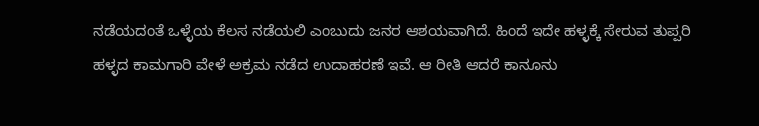ನಡೆಯದಂತೆ ಒಳ್ಳೆಯ ಕೆಲಸ ನಡೆಯಲಿ ಎಂಬುದು ಜನರ ಆಶಯವಾಗಿದೆ. ಹಿಂದೆ ಇದೇ ಹಳ್ಳಕ್ಕೆ ಸೇರುವ ತುಪ್ಪರಿ ಹಳ್ಳದ ಕಾಮಗಾರಿ ವೇಳೆ ಅಕ್ರಮ ನಡೆದ ಉದಾಹರಣೆ ಇವೆ. ಆ ರೀತಿ ಆದರೆ ಕಾನೂನು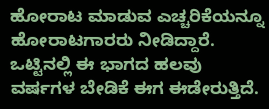ಹೋರಾಟ ಮಾಡುವ ಎಚ್ಚರಿಕೆಯನ್ನೂ ಹೋರಾಟಗಾರರು ನೀಡಿದ್ದಾರೆ.
ಒಟ್ಟಿನಲ್ಲಿ ಈ ಭಾಗದ ಹಲವು ವರ್ಷಗಳ ಬೇಡಿಕೆ ಈಗ ಈಡೇರುತ್ತಿದೆ.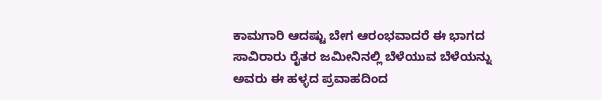ಕಾಮಗಾರಿ ಆದಷ್ಟು ಬೇಗ ಆರಂಭವಾದರೆ ಈ ಭಾಗದ ಸಾವಿರಾರು ರೈತರ ಜಮೀನಿನಲ್ಲಿ ಬೆಳೆಯುವ ಬೆಳೆಯನ್ನು ಅವರು ಈ ಹಳ್ಳದ ಪ್ರವಾಹದಿಂದ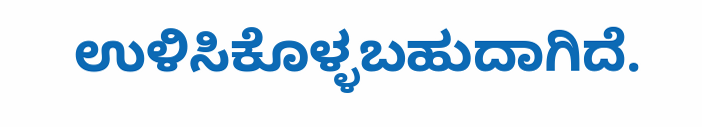ಉಳಿಸಿಕೊಳ್ಳಬಹುದಾಗಿದೆ.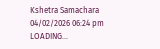Kshetra Samachara
04/02/2026 06:24 pm
LOADING...